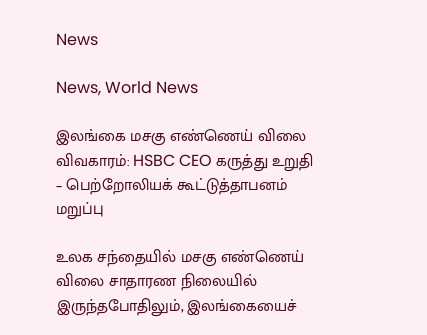News

News, World News

இலங்கை மசகு எண்ணெய் விலை விவகாரம்: HSBC CEO கருத்து உறுதி – பெற்றோலியக் கூட்டுத்தாபனம் மறுப்பு

உலக சந்தையில் மசகு எண்ணெய் விலை சாதாரண நிலையில் இருந்தபோதிலும், இலங்கையைச்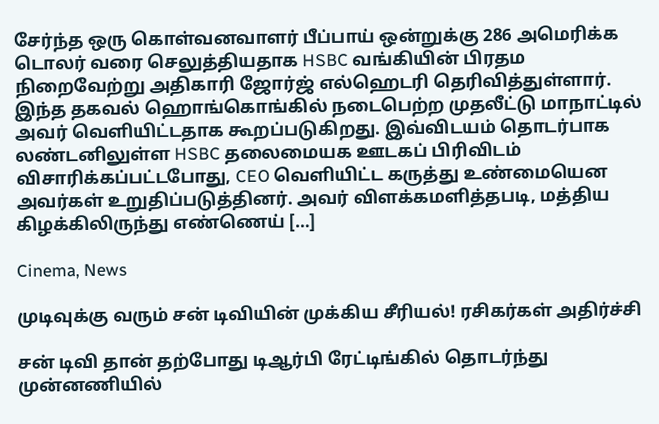சேர்ந்த ஒரு கொள்வனவாளர் பீப்பாய் ஒன்றுக்கு 286 அமெரிக்க டொலர் வரை செலுத்தியதாக HSBC வங்கியின் பிரதம நிறைவேற்று அதிகாரி ஜோர்ஜ் எல்ஹெடரி தெரிவித்துள்ளார். இந்த தகவல் ஹொங்கொங்கில் நடைபெற்ற முதலீட்டு மாநாட்டில் அவர் வெளியிட்டதாக கூறப்படுகிறது. இவ்விடயம் தொடர்பாக லண்டனிலுள்ள HSBC தலைமையக ஊடகப் பிரிவிடம் விசாரிக்கப்பட்டபோது, CEO வெளியிட்ட கருத்து உண்மையென அவர்கள் உறுதிப்படுத்தினர். அவர் விளக்கமளித்தபடி, மத்திய கிழக்கிலிருந்து எண்ணெய் […]

Cinema, News

முடிவுக்கு வரும் சன் டிவியின் முக்கிய சீரியல்! ரசிகர்கள் அதிர்ச்சி

சன் டிவி தான் தற்போது டிஆர்பி ரேட்டிங்கில் தொடர்ந்து முன்னணியில்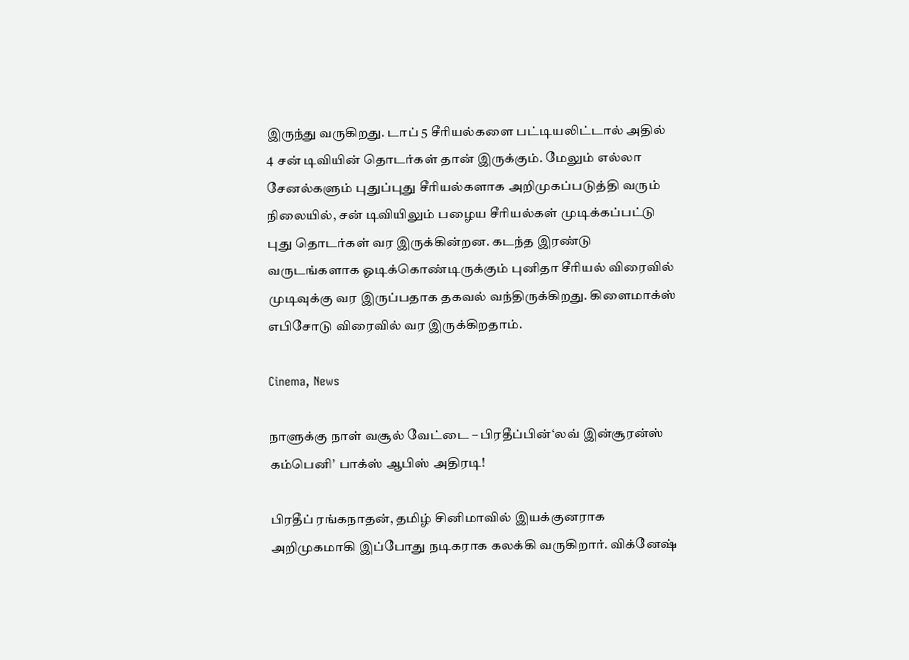இருந்து வருகிறது. டாப் 5 சீரியல்களை பட்டியலிட்டால் அதில் 4 சன் டிவியின் தொடர்கள் தான் இருக்கும். மேலும் எல்லா சேனல்களும் புதுப்புது சீரியல்களாக அறிமுகப்படுத்தி வரும் நிலையில், சன் டிவியிலும் பழைய சீரியல்கள் முடிக்கப்பட்டு புது தொடர்கள் வர இருக்கின்றன. கடந்த இரண்டு வருடங்களாக ஓடிக்கொண்டிருக்கும் புனிதா சீரியல் விரைவில் முடிவுக்கு வர இருப்பதாக தகவல் வந்திருக்கிறது. கிளைமாக்ஸ் எபிசோடு விரைவில் வர இருக்கிறதாம்.

Cinema, News

நாளுக்கு நாள் வசூல் வேட்டை – பிரதீப்பின்‘லவ் இன்சூரன்ஸ் கம்பெனி’ பாக்ஸ் ஆபிஸ் அதிரடி!

பிரதீப் ரங்கநாதன், தமிழ் சினிமாவில் இயக்குனராக அறிமுகமாகி இப்போது நடிகராக கலக்கி வருகிறார். விக்னேஷ்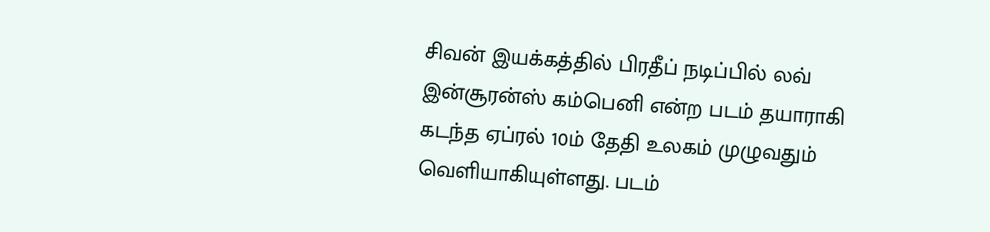சிவன் இயக்கத்தில் பிரதீப் நடிப்பில் லவ் இன்சூரன்ஸ் கம்பெனி என்ற படம் தயாராகி கடந்த ஏப்ரல் 10ம் தேதி உலகம் முழுவதும் வெளியாகியுள்ளது. படம்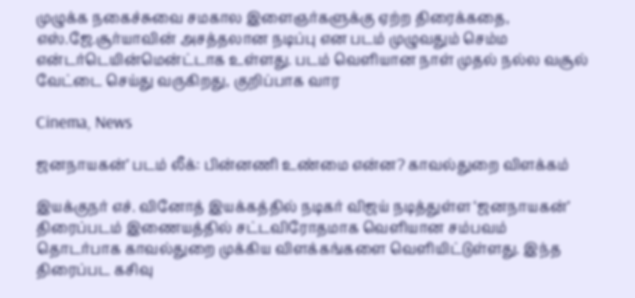முழுக்க நகைச்சுவை சமகால இளைஞர்களுக்கு ஏற்ற திரைக்கதை, எஸ்.ஜே.சூர்யாவின் அசத்தலான நடிப்பு என படம் முழுவதும் செம்ம என்டர்டெயின்மென்ட்டாக உள்ளது. படம் வெளியான நாள் முதல் நல்ல வசூல் வேட்டை செய்து வருகிறது, குறிப்பாக வார

Cinema, News

ஜனநாயகன்’ படம் லீக்: பின்னணி உண்மை என்ன? காவல்துறை விளக்கம்

இயக்குநர் எச். வினோத் இயக்கத்தில் நடிகர் விஜய் நடித்துள்ள ‘ஜனநாயகன்’ திரைப்படம் இணையத்தில் சட்டவிரோதமாக வெளியான சம்பவம் தொடர்பாக காவல்துறை முக்கிய விளக்கங்களை வெளியிட்டுள்ளது. இந்த திரைப்பட கசிவு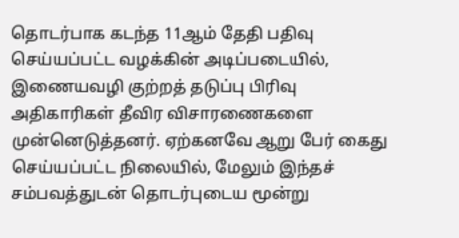தொடர்பாக கடந்த 11ஆம் தேதி பதிவு செய்யப்பட்ட வழக்கின் அடிப்படையில், இணையவழி குற்றத் தடுப்பு பிரிவு அதிகாரிகள் தீவிர விசாரணைகளை முன்னெடுத்தனர். ஏற்கனவே ஆறு பேர் கைது செய்யப்பட்ட நிலையில், மேலும் இந்தச் சம்பவத்துடன் தொடர்புடைய மூன்று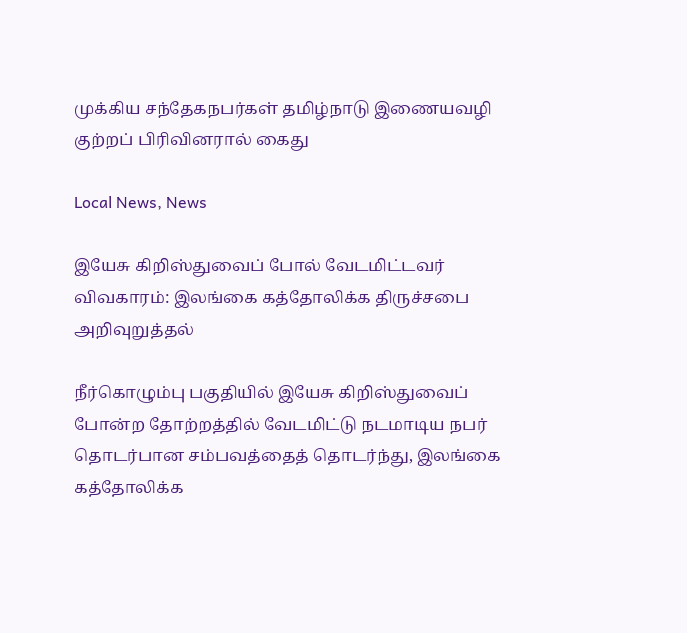முக்கிய சந்தேகநபர்கள் தமிழ்நாடு இணையவழி குற்றப் பிரிவினரால் கைது

Local News, News

இயேசு கிறிஸ்துவைப் போல் வேடமிட்டவர் விவகாரம்: இலங்கை கத்தோலிக்க திருச்சபை அறிவுறுத்தல்

நீர்கொழும்பு பகுதியில் இயேசு கிறிஸ்துவைப் போன்ற தோற்றத்தில் வேடமிட்டு நடமாடிய நபர் தொடர்பான சம்பவத்தைத் தொடர்ந்து, இலங்கை கத்தோலிக்க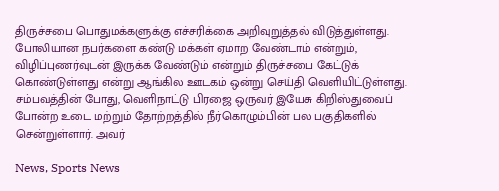திருச்சபை பொதுமக்களுக்கு எச்சரிக்கை அறிவுறுத்தல் விடுத்துள்ளது. போலியான நபர்களை கண்டு மக்கள் ஏமாற வேண்டாம் என்றும், விழிப்புணர்வுடன் இருக்க வேண்டும் என்றும் திருச்சபை கேட்டுக் கொண்டுள்ளது என்று ஆங்கில ஊடகம் ஒன்று செய்தி வெளியிட்டுள்ளது. சம்பவத்தின் போது, வெளிநாட்டு பிரஜை ஒருவர் இயேசு கிறிஸ்துவைப் போன்ற உடை மற்றும் தோற்றத்தில் நீர்கொழும்பின் பல பகுதிகளில் சென்றுள்ளார். அவர்

News, Sports News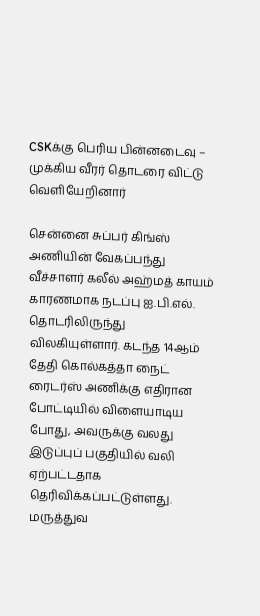CSKக்கு பெரிய பின்னடைவு – முக்கிய வீரர் தொடரை விட்டு வெளியேறினார்

சென்னை சுப்பர் கிங்ஸ் அணியின் வேகப்பந்து வீச்சாளர் கலீல் அஹ்மத் காயம் காரணமாக நடப்பு ஐ.பி.எல். தொடரிலிருந்து விலகியுள்ளார். கடந்த 14ஆம் தேதி கொல்கத்தா நைட் ரைடர்ஸ் அணிக்கு எதிரான போட்டியில் விளையாடிய போது, அவருக்கு வலது இடுப்புப் பகுதியில் வலி ஏற்பட்டதாக தெரிவிக்கப்பட்டுள்ளது. மருத்துவ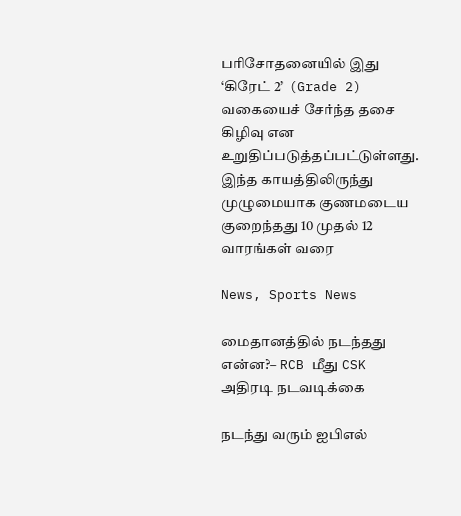பரிசோதனையில் இது ‘கிரேட் 2’  (Grade 2) வகையைச் சேர்ந்த தசை கிழிவு என உறுதிப்படுத்தப்பட்டுள்ளது. இந்த காயத்திலிருந்து முழுமையாக குணமடைய குறைந்தது 10 முதல் 12 வாரங்கள் வரை

News, Sports News

மைதானத்தில் நடந்தது என்ன?– RCB மீது CSK அதிரடி நடவடிக்கை

நடந்து வரும் ஐபிஎல்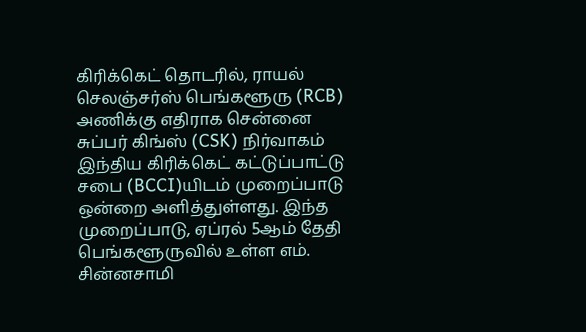கிரிக்கெட் தொடரில், ராயல் செலஞ்சர்ஸ் பெங்களூரு (RCB) அணிக்கு எதிராக சென்னை சுப்பர் கிங்ஸ் (CSK) நிர்வாகம் இந்திய கிரிக்கெட் கட்டுப்பாட்டு சபை (BCCI)யிடம் முறைப்பாடு ஒன்றை அளித்துள்ளது. இந்த முறைப்பாடு, ஏப்ரல் 5ஆம் தேதி பெங்களூருவில் உள்ள எம். சின்னசாமி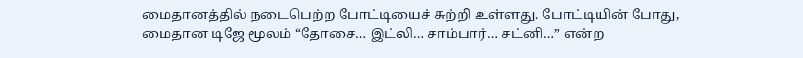மைதானத்தில் நடைபெற்ற போட்டியைச் சுற்றி உள்ளது. போட்டியின் போது, மைதான டிஜே மூலம் “தோசை… இட்லி… சாம்பார்… சட்னி…” என்ற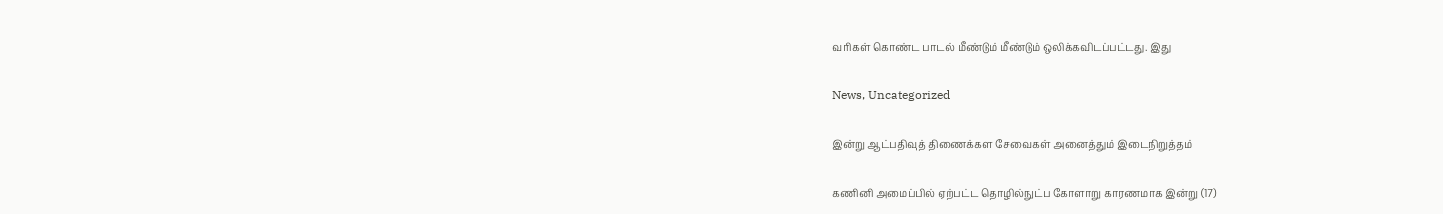வரிகள் கொண்ட பாடல் மீண்டும் மீண்டும் ஒலிக்கவிடப்பட்டது. இது

News, Uncategorized

இன்று ஆட்பதிவுத் திணைக்கள சேவைகள் அனைத்தும் இடைநிறுத்தம்

கணினி அமைப்பில் ஏற்பட்ட தொழில்நுட்ப கோளாறு காரணமாக இன்று (17)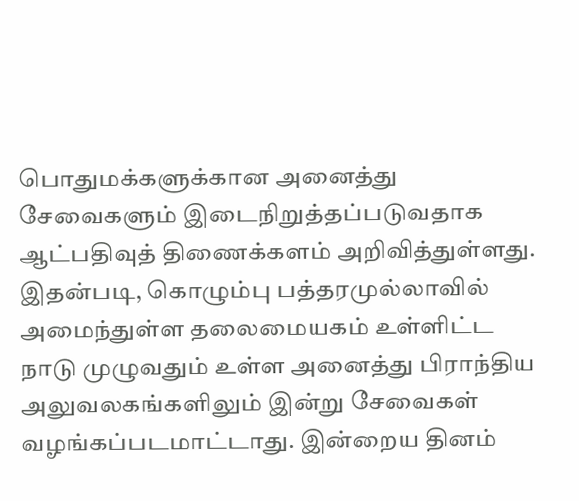பொதுமக்களுக்கான அனைத்து சேவைகளும் இடைநிறுத்தப்படுவதாக ஆட்பதிவுத் திணைக்களம் அறிவித்துள்ளது. இதன்படி, கொழும்பு பத்தரமுல்லாவில் அமைந்துள்ள தலைமையகம் உள்ளிட்ட நாடு முழுவதும் உள்ள அனைத்து பிராந்திய அலுவலகங்களிலும் இன்று சேவைகள் வழங்கப்படமாட்டாது. இன்றைய தினம்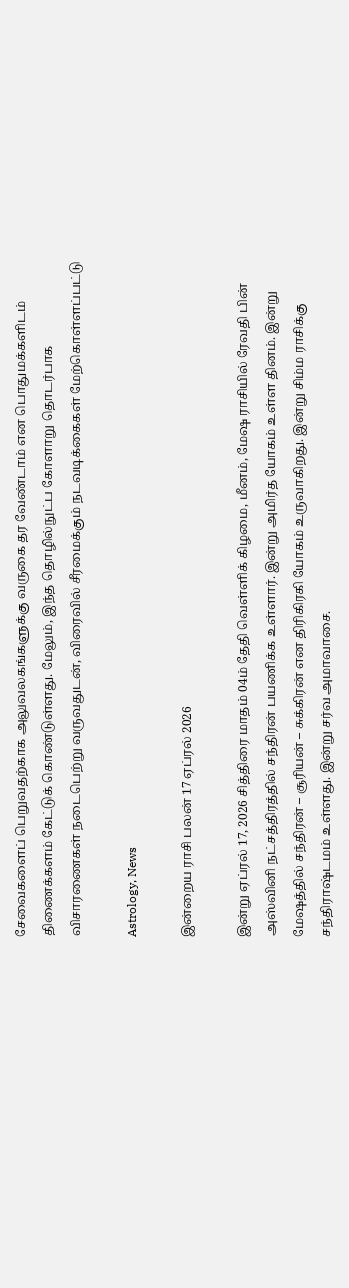சேவைகளைப் பெறுவதற்காக அலுவலகங்களுக்கு வருகை தர வேண்டாம் என பொதுமக்களிடம் திணைக்களம் கேட்டுக் கொண்டுள்ளது. மேலும், இந்த தொழில்நுட்ப கோளாறு தொடர்பாக விசாரணைகள் நடைபெற்று வருவதுடன், விரைவில் சீரமைக்கும் நடவடிக்கைகள் மேற்கொள்ளப்பட்டு

Astrology, News

இன்றைய ராசி பலன் 17 ஏப்ரல் 2026

இன்று ஏப்ரல் 17, 2026 சித்திரை மாதம் 04ம் தேதி வெள்ளிக் கிழமை, மீனம், மேஷ ராசியில் ரேவதி பின் அஸ்வினி நட்சத்திரத்தில் சந்திரன் பயணிக்க உள்ளார். இன்று அமிர்த யோகம் உள்ள தினம். இன்று மேஷத்தில் சந்திரன் – சூரியன் – சுக்கிரன் என திரிகிரகி யோகம் உருவாகிறது. இன்று சிம்ம ராசிக்கு சந்திராஷ்டமம் உள்ளது. இன்று சர்வ அமாவாசை.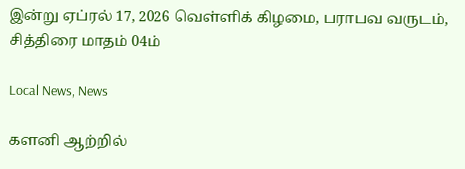இன்று ஏப்ரல் 17, 2026 வெள்ளிக் கிழமை, பராபவ வருடம், சித்திரை மாதம் 04ம்

Local News, News

களனி ஆற்றில்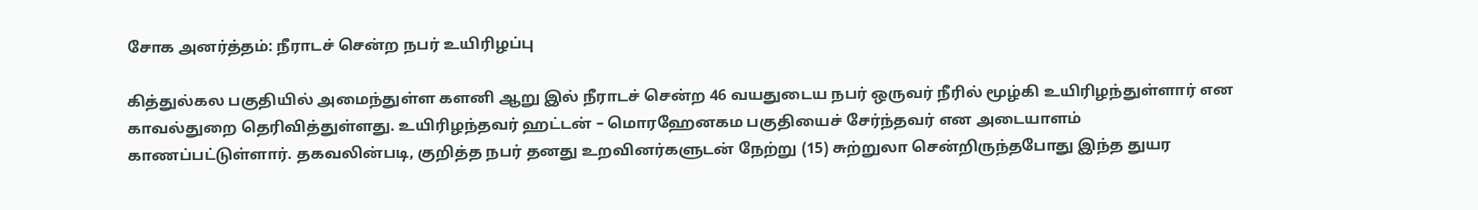சோக அனர்த்தம்: நீராடச் சென்ற நபர் உயிரிழப்பு

கித்துல்கல பகுதியில் அமைந்துள்ள களனி ஆறு இல் நீராடச் சென்ற 46 வயதுடைய நபர் ஒருவர் நீரில் மூழ்கி உயிரிழந்துள்ளார் என காவல்துறை தெரிவித்துள்ளது. உயிரிழந்தவர் ஹட்டன் – மொரஹேனகம பகுதியைச் சேர்ந்தவர் என அடையாளம் காணப்பட்டுள்ளார். தகவலின்படி, குறித்த நபர் தனது உறவினர்களுடன் நேற்று (15) சுற்றுலா சென்றிருந்தபோது இந்த துயர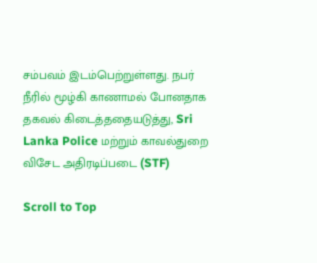சம்பவம் இடம்பெற்றுள்ளது. நபர் நீரில் மூழ்கி காணாமல் போனதாக தகவல் கிடைத்ததையடுத்து, Sri Lanka Police மற்றும் காவல்துறை விசேட அதிரடிப்படை (STF)

Scroll to Top